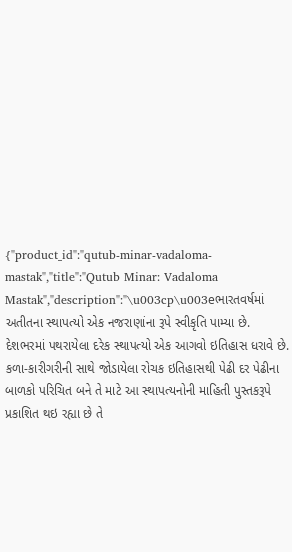{"product_id":"qutub-minar-vadaloma-mastak","title":"Qutub Minar: Vadaloma Mastak","description":"\u003cp\u003eભારતવર્ષમાં અતીતના સ્થાપત્યો એક નજરાણાંના રૂપે સ્વીકૃતિ પામ્યા છે. દેશભરમાં પથરાયેલા દરેક સ્થાપત્યો એક આગવો ઇતિહાસ ધરાવે છે. કળા-કારીગરીની સાથે જોડાયેલા રોચક ઇતિહાસથી પેઢી દર પેઢીના બાળકો પરિચિત બને તે માટે આ સ્થાપત્યનોની માહિતી પુસ્તકરૂપે પ્રકાશિત થઇ રહ્યા છે તે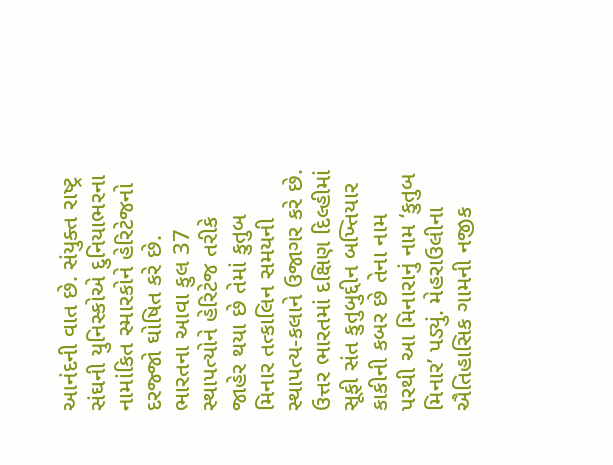આનંદની વાત છે. સંયુક્ત રાષ્ટ્ર સંઘની યુનિસ્કોએ દુનિયાભરના નામાંકિત સ્મારકોને હેરિટેજનો દરજ્જો ઘોષિત કરે છે. ભારતના આવા કુલ 37 સ્થાપત્યોને હેરિટેજ તરીકે જાહેર થયા છે તેમાં કુતુબ મિનાર તત્કાલિન સમયની સ્થાપત્ય-કલાને ઉજાગર કરે છે. ઉત્તર ભારતમાં દક્ષિણ દિલ્હીમાં સૂફી સંત કુતુબુદ્દીન બખ્તિયાર કાકીની કબર છે તેના નામ પરથી આ મિનારાનું નામ ‘કુતુબ મિનાર’ પડ્યું. મેહરાઉલીના ઐતિહાસિક ગામની નજીક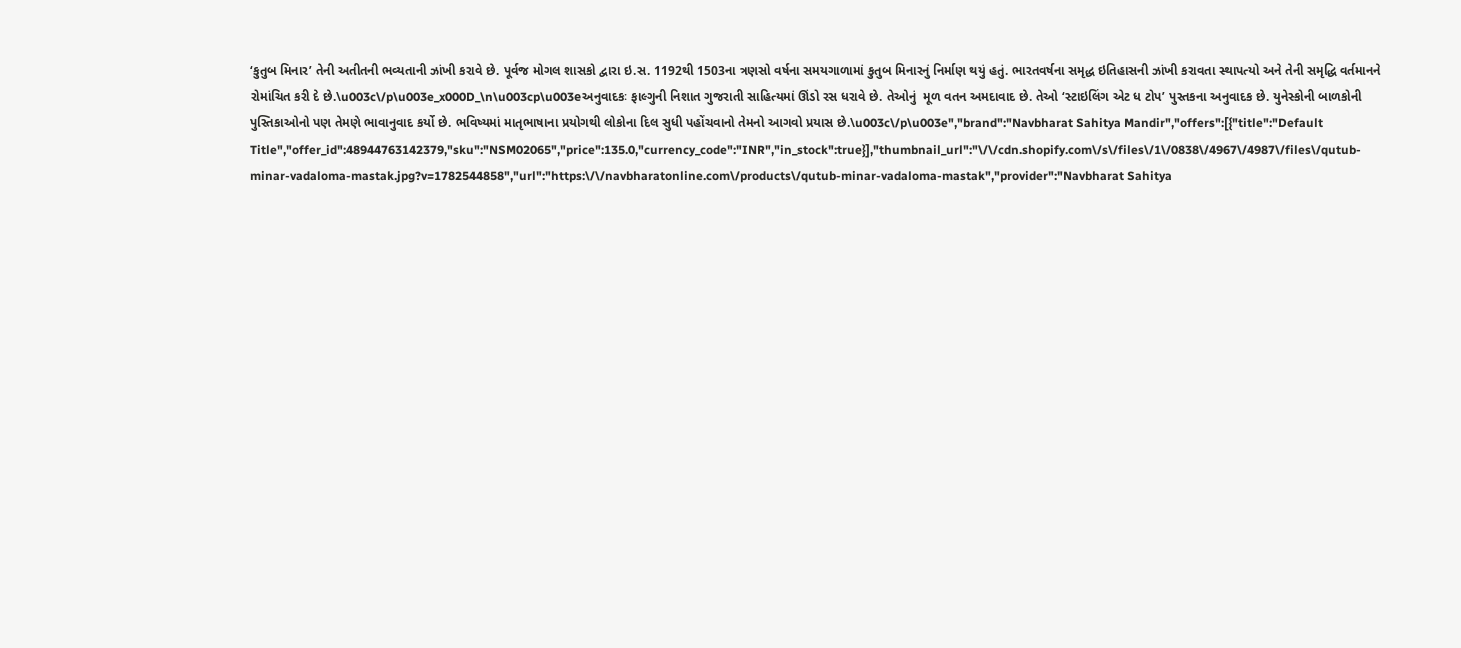‘કુતુબ મિનાર’ તેની અતીતની ભવ્યતાની ઝાંખી કરાવે છે. પૂર્વજ મોગલ શાસકો દ્વારા ઇ.સ. 1192થી 1503ના ત્રણસો વર્ષના સમયગાળામાં કુતુબ મિનારનું નિર્માણ થયું હતું. ભારતવર્ષના સમૃદ્ધ ઇતિહાસની ઝાંખી કરાવતા સ્થાપત્યો અને તેની સમૃદ્ધિ વર્તમાનને રોમાંચિત કરી દે છે.\u003c\/p\u003e_x000D_\n\u003cp\u003eઅનુવાદકઃ ફાલ્ગુની નિશાત ગુજરાતી સાહિત્યમાં ઊંડો રસ ધરાવે છે. તેઓનું  મૂળ વતન અમદાવાદ છે. તેઓ ‘સ્ટાઇલિંગ એટ ધ ટોપ’ પુસ્તકના અનુવાદક છે. યુનેસ્કોની બાળકોની પુસ્તિકાઓનો પણ તેમણે ભાવાનુવાદ કર્યો છે. ભવિષ્યમાં માતૃભાષાના પ્રયોગથી લોકોના દિલ સુધી પહોંચવાનો તેમનો આગવો પ્રયાસ છે.\u003c\/p\u003e","brand":"Navbharat Sahitya Mandir","offers":[{"title":"Default Title","offer_id":48944763142379,"sku":"NSM02065","price":135.0,"currency_code":"INR","in_stock":true}],"thumbnail_url":"\/\/cdn.shopify.com\/s\/files\/1\/0838\/4967\/4987\/files\/qutub-minar-vadaloma-mastak.jpg?v=1782544858","url":"https:\/\/navbharatonline.com\/products\/qutub-minar-vadaloma-mastak","provider":"Navbharat Sahitya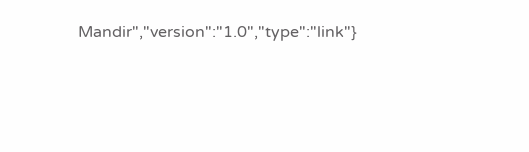Mandir","version":"1.0","type":"link"}